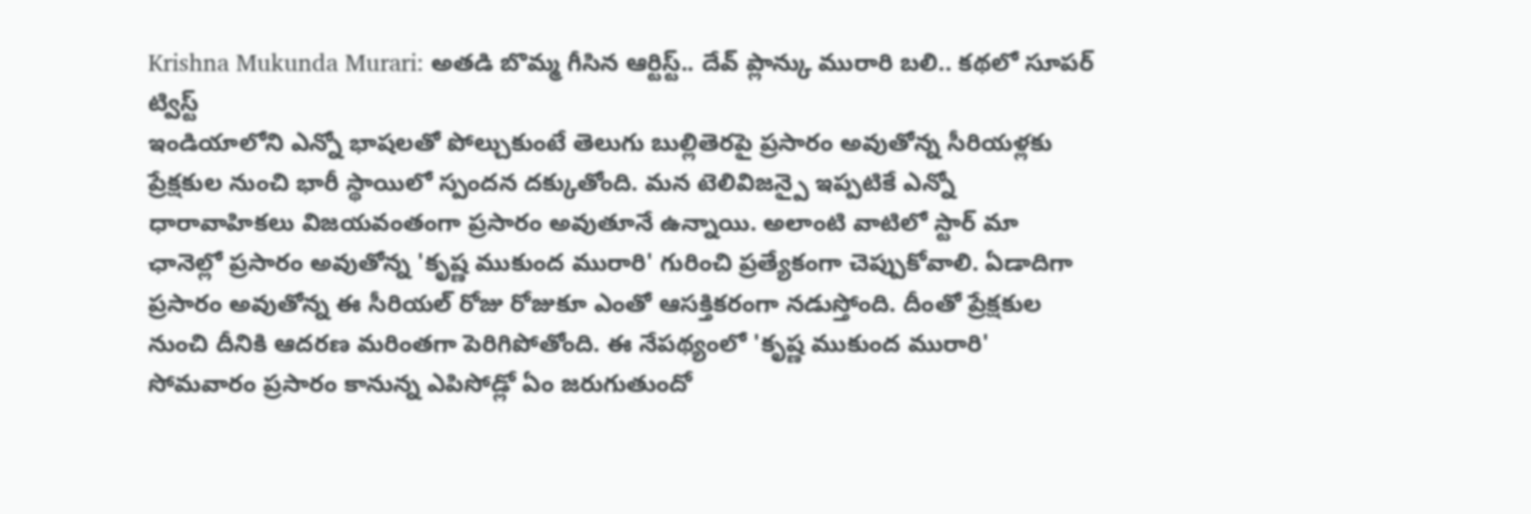Krishna Mukunda Murari: అతడి బొమ్మ గీసిన ఆర్టిస్ట్.. దేవ్ ప్లాన్కు మురారి బలి.. కథలో సూపర్ ట్విస్ట్
ఇండియాలోని ఎన్నో భాషలతో పోల్చుకుంటే తెలుగు బుల్లితెరపై ప్రసారం అవుతోన్న సీరియళ్లకు ప్రేక్షకుల నుంచి భారీ స్థాయిలో స్పందన దక్కుతోంది. మన టెలివిజన్పై ఇప్పటికే ఎన్నో ధారావాహికలు విజయవంతంగా ప్రసారం అవుతూనే ఉన్నాయి. అలాంటి వాటిలో స్టార్ మా ఛానెల్లో ప్రసారం అవుతోన్న 'కృష్ణ ముకుంద మురారి' గురించి ప్రత్యేకంగా చెప్పుకోవాలి. ఏడాదిగా ప్రసారం అవుతోన్న ఈ సీరియల్ రోజు రోజుకూ ఎంతో ఆసక్తికరంగా నడుస్తోంది. దీంతో ప్రేక్షకుల నుంచి దీనికి ఆదరణ మరింతగా పెరిగిపోతోంది. ఈ నేపథ్యంలో 'కృష్ణ ముకుంద మురారి' సోమవారం ప్రసారం కానున్న ఎపిసోడ్లో ఏం జరుగుతుందో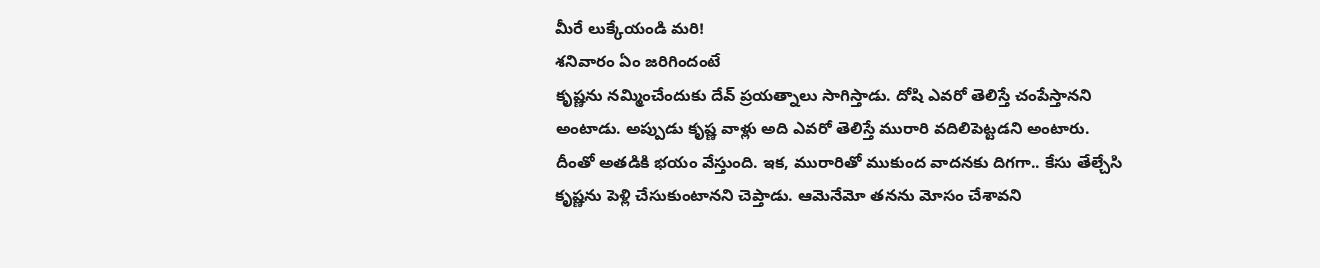మీరే లుక్కేయండి మరి!
శనివారం ఏం జరిగిందంటే
కృష్ణను నమ్మించేందుకు దేవ్ ప్రయత్నాలు సాగిస్తాడు. దోషి ఎవరో తెలిస్తే చంపేస్తానని అంటాడు. అప్పుడు కృష్ణ వాళ్లు అది ఎవరో తెలిస్తే మురారి వదిలిపెట్టడని అంటారు. దీంతో అతడికి భయం వేస్తుంది. ఇక, మురారితో ముకుంద వాదనకు దిగగా.. కేసు తేల్చేసి కృష్ణను పెళ్లి చేసుకుంటానని చెప్తాడు. ఆమెనేమో తనను మోసం చేశావని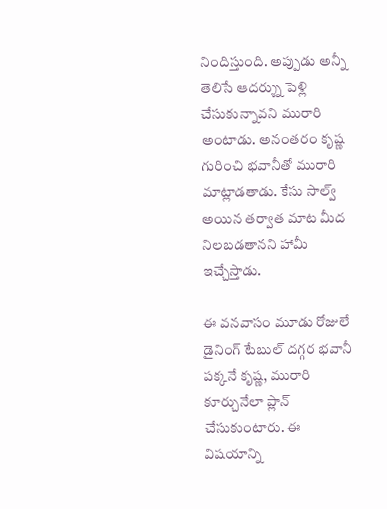నిందిస్తుంది. అప్పుడు అన్నీ తెలిసే ఆదర్శ్ను పెళ్లి చేసుకున్నావని మురారి అంటాడు. అనంతరం కృష్ణ గురించి భవానీతో మురారి మాట్లాడతాడు. కేసు సాల్వ్ అయిన తర్వాత మాట మీద నిలబడతానని హామీ ఇచ్చేస్తాడు.

ఈ వనవాసం మూడు రోజులే
డైనింగ్ టేబుల్ దగ్గర భవానీ పక్కనే కృష్ణ, మురారి కూర్చునేలా ప్లాన్ చేసుకుంటారు. ఈ విషయాన్ని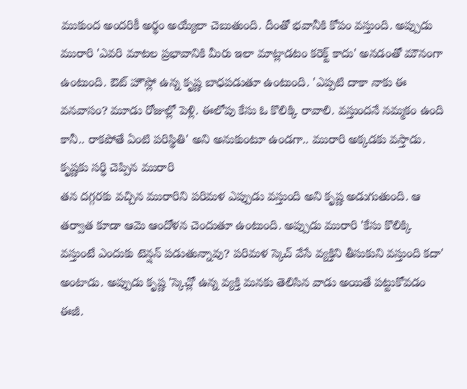ముకుంద అందరికీ అర్థం అయ్యేలా చెబుతుంది. దీంతో భవానీకి కోపం వస్తుంది. అప్పుడు మురారి 'ఎవరి మాటల ప్రభావానికి మీరు ఇలా మాట్లాడటం కరెక్ట్ కాదు' అనడంతో మౌనంగా ఉంటుంది. ఔట్ హౌస్లో ఉన్న కృష్ణ బాధపడుతూ ఉంటుంది. 'ఎప్పటి దాకా నాకు ఈ వనవాసం? మూడు రోజుల్లో పెళ్లి. ఈలోపు కేసు ఓ కొలిక్కి రావాలి. వస్తుందనే నమ్మకం ఉంది కానీ.. రాకపోతే ఏంటి పరిస్థితి' అని అనుకుంటూ ఉండగా.. మురారి అక్కడకు వస్తాడు.
కృష్ణకు సర్ధి చెప్పిన మురారి
తన దగ్గరకు వచ్చిన మురారిని పరిమళ ఎప్పుడు వస్తుంది అని కృష్ణ అడుగుతుంది. ఆ తర్వాత కూడా ఆమె ఆందోళన చెందుతూ ఉంటుంది. అప్పుడు మురారి 'కేసు కొలిక్కి వస్తుంటే ఎందుకు టెన్షన్ పడుతున్నావు? పరిమళ స్కెచ్ వేసే వ్యక్తిని తీసుకుని వస్తుంది కదా' అంటాడు. అప్పుడు కృష్ణ 'స్కెచ్లో ఉన్న వ్యక్తి మనకు తెలిసిన వాడు అయితే పట్టుకోవడం ఈజీ.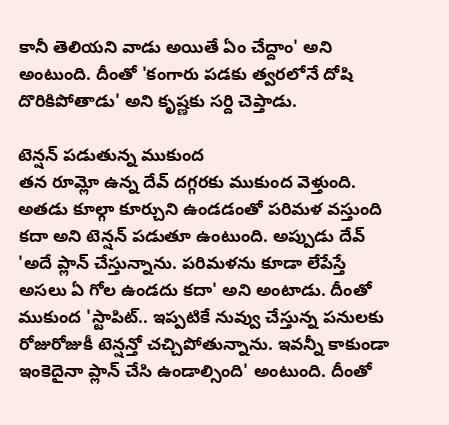కానీ తెలియని వాడు అయితే ఏం చేద్దాం' అని అంటుంది. దీంతో 'కంగారు పడకు త్వరలోనే దోషి దొరికిపోతాడు' అని కృష్ణకు సర్ది చెప్తాడు.

టెన్షన్ పడుతున్న ముకుంద
తన రూమ్లో ఉన్న దేవ్ దగ్గరకు ముకుంద వెళ్తుంది. అతడు కూల్గా కూర్చుని ఉండడంతో పరిమళ వస్తుంది కదా అని టెన్షన్ పడుతూ ఉంటుంది. అప్పుడు దేవ్ 'అదే ప్లాన్ చేస్తున్నాను. పరిమళను కూడా లేపేస్తే అసలు ఏ గోల ఉండదు కదా' అని అంటాడు. దీంతో ముకుంద 'స్టాపిట్.. ఇప్పటికే నువ్వు చేస్తున్న పనులకు రోజురోజుకీ టెన్షన్తో చచ్చిపోతున్నాను. ఇవన్నీ కాకుండా ఇంకెదైనా ప్లాన్ చేసి ఉండాల్సింది' అంటుంది. దీంతో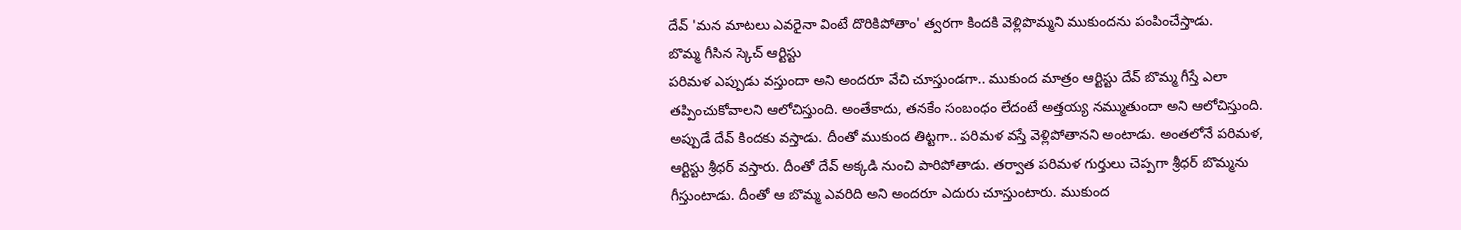దేవ్ 'మన మాటలు ఎవరైనా వింటే దొరికిపోతాం' త్వరగా కిందకి వెళ్లిపొమ్మని ముకుందను పంపించేస్తాడు.
బొమ్మ గీసిన స్కెచ్ ఆర్టిస్టు
పరిమళ ఎప్పుడు వస్తుందా అని అందరూ వేచి చూస్తుండగా.. ముకుంద మాత్రం ఆర్టిస్టు దేవ్ బొమ్మ గీస్తే ఎలా తప్పించుకోవాలని ఆలోచిస్తుంది. అంతేకాదు, తనకేం సంబంధం లేదంటే అత్తయ్య నమ్ముతుందా అని ఆలోచిస్తుంది. అప్పుడే దేవ్ కిందకు వస్తాడు. దీంతో ముకుంద తిట్టగా.. పరిమళ వస్తే వెళ్లిపోతానని అంటాడు. అంతలోనే పరిమళ, ఆర్టిస్టు శ్రీధర్ వస్తారు. దీంతో దేవ్ అక్కడి నుంచి పారిపోతాడు. తర్వాత పరిమళ గుర్తులు చెప్పగా శ్రీధర్ బొమ్మను గీస్తుంటాడు. దీంతో ఆ బొమ్మ ఎవరిది అని అందరూ ఎదురు చూస్తుంటారు. ముకుంద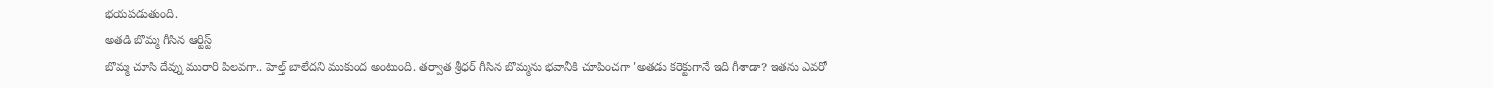భయపడుతుంది.
అతడి బొమ్మ గీసిన ఆర్టిస్ట్
బొమ్మ చూసి దేవ్ను మురారి పిలవగా.. హెల్త్ బాలేదని ముకుంద అంటుంది. తర్వాత శ్రీధర్ గీసిన బొమ్మను భవానీకి చూపించగా 'అతడు కరెక్టుగానే ఇది గీశాడా? ఇతను ఎవరో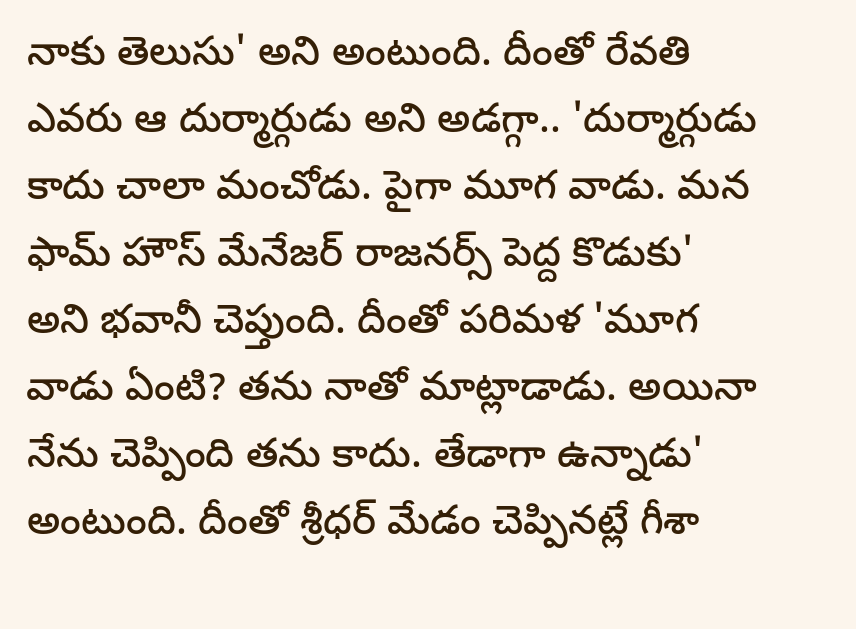నాకు తెలుసు' అని అంటుంది. దీంతో రేవతి ఎవరు ఆ దుర్మార్గుడు అని అడగ్గా.. 'దుర్మార్గుడు కాదు చాలా మంచోడు. పైగా మూగ వాడు. మన ఫామ్ హౌస్ మేనేజర్ రాజనర్స్ పెద్ద కొడుకు' అని భవానీ చెప్తుంది. దీంతో పరిమళ 'మూగ వాడు ఏంటి? తను నాతో మాట్లాడాడు. అయినా నేను చెప్పింది తను కాదు. తేడాగా ఉన్నాడు' అంటుంది. దీంతో శ్రీధర్ మేడం చెప్పినట్లే గీశా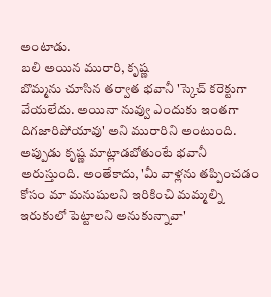అంటాడు.
బలి అయిన మురారి, కృష్ణ
బొమ్మను చూసిన తర్వాత భవానీ 'స్కెచ్ కరెక్టుగా వేయలేదు. అయినా నువ్వు ఎందుకు ఇంతగా దిగజారిపోయావు' అని మురారిని అంటుంది. అప్పుడు కృష్ణ మాట్లాడబోతుంటే భవానీ అరుస్తుంది. అంతేకాదు, 'మీ వాళ్లను తప్పించడం కోసం మా మనుషులని ఇరికించి మమ్మల్ని ఇరుకులో పెట్టాలని అనుకున్నావా'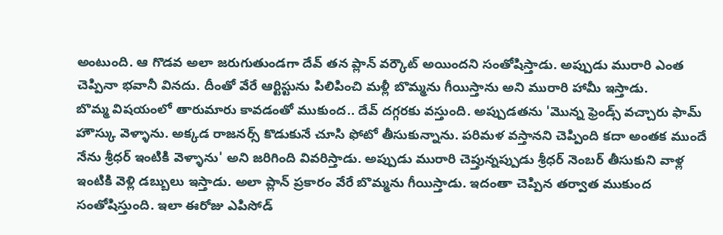అంటుంది. ఆ గొడవ అలా జరుగుతుండగా దేవ్ తన ప్లాన్ వర్కౌట్ అయిందని సంతోషిస్తాడు. అప్పుడు మురారి ఎంత చెప్పినా భవానీ వినదు. దీంతో వేరే ఆర్టిస్టును పిలిపించి మళ్లీ బొమ్మను గీయిస్తాను అని మురారి హామీ ఇస్తాడు.
బొమ్మ విషయంలో తారుమారు కావడంతో ముకుంద.. దేవ్ దగ్గరకు వస్తుంది. అప్పుడతను 'మొన్న ఫ్రెండ్స్ వచ్చారు ఫామ్ హౌస్కు వెళ్ళాను. అక్కడ రాజనర్స్ కొడుకునే చూసి ఫోటో తీసుకున్నాను. పరిమళ వస్తానని చెప్పింది కదా అంతక ముందే నేను శ్రీధర్ ఇంటికి వెళ్ళాను' అని జరిగింది వివరిస్తాడు. అప్పుడు మురారి చెప్తున్నప్పుడు శ్రీధర్ నెంబర్ తీసుకుని వాళ్ల ఇంటికి వెళ్లి డబ్బులు ఇస్తాడు. అలా ప్లాన్ ప్రకారం వేరే బొమ్మను గీయిస్తాడు. ఇదంతా చెప్పిన తర్వాత ముకుంద సంతోషిస్తుంది. ఇలా ఈరోజు ఎపిసోడ్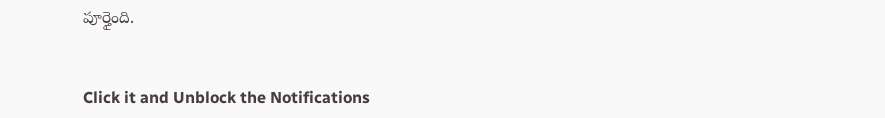పూర్తైంది.


Click it and Unblock the Notifications